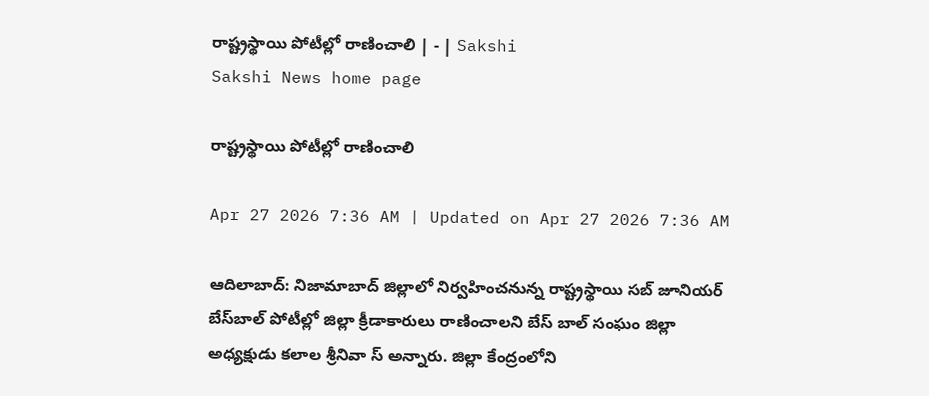రాష్ట్రస్థాయి పోటీల్లో రాణించాలి | - | Sakshi
Sakshi News home page

రాష్ట్రస్థాయి పోటీల్లో రాణించాలి

Apr 27 2026 7:36 AM | Updated on Apr 27 2026 7:36 AM

ఆదిలాబాద్‌: నిజామాబాద్‌ జిల్లాలో నిర్వహించనున్న రాష్ట్రస్థాయి సబ్‌ జూనియర్‌ బేస్‌బాల్‌ పోటీల్లో జిల్లా క్రీడాకారులు రాణించాలని బేస్‌ బాల్‌ సంఘం జిల్లా అధ్యక్షుడు కలాల శ్రీనివా స్‌ అన్నారు. జిల్లా కేంద్రంలోని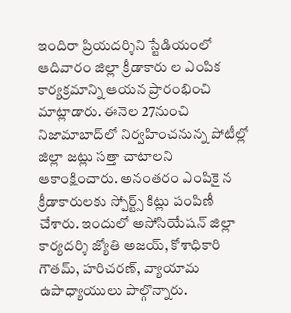ఇందిరా ప్రియదర్శిని స్టేడియంలో ఆదివారం జిల్లా క్రీడాకారు ల ఎంపిక కార్యక్రమాన్ని ఆయన ప్రారంభించి మాట్లాడారు. ఈనెల 27నుంచి నిజామాబాద్‌లో నిర్వహించనున్న పోటీల్లో జిల్లా జట్లు సత్తా చాటాలని ఆకాంక్షించారు. అనంతరం ఎంపికై న క్రీడాకారులకు స్పోర్ట్స్‌ కిట్లు పంపిణీ చేశారు. ఇందులో అసోసియేషన్‌ జిల్లా కార్యదర్శి జ్యోతి అజయ్‌, కోశాధికారి గౌతమ్‌, హరిచరణ్‌, వ్యాయామ ఉపాధ్యాయులు పాల్గొన్నారు.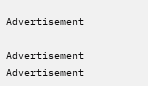Advertisement

Advertisement
Advertisement